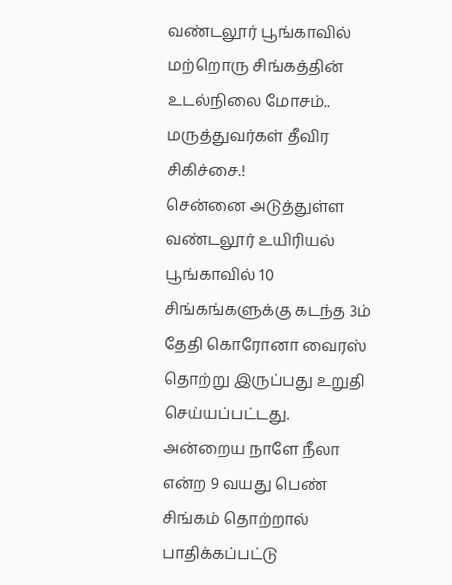வண்டலூர் பூங்காவில் மற்றொரு சிங்கத்தின் உடல்நிலை மோசம்.. மருத்துவர்கள் தீவிர சிகிச்சை.!
சென்னை அடுத்துள்ள வண்டலூர் உயிரியல் பூங்காவில் 10 சிங்கங்களுக்கு கடந்த 3ம் தேதி கொரோனா வைரஸ் தொற்று இருப்பது உறுதி செய்யப்பட்டது. அன்றைய நாளே நீலா என்ற 9 வயது பெண் சிங்கம் தொற்றால் பாதிக்கப்பட்டு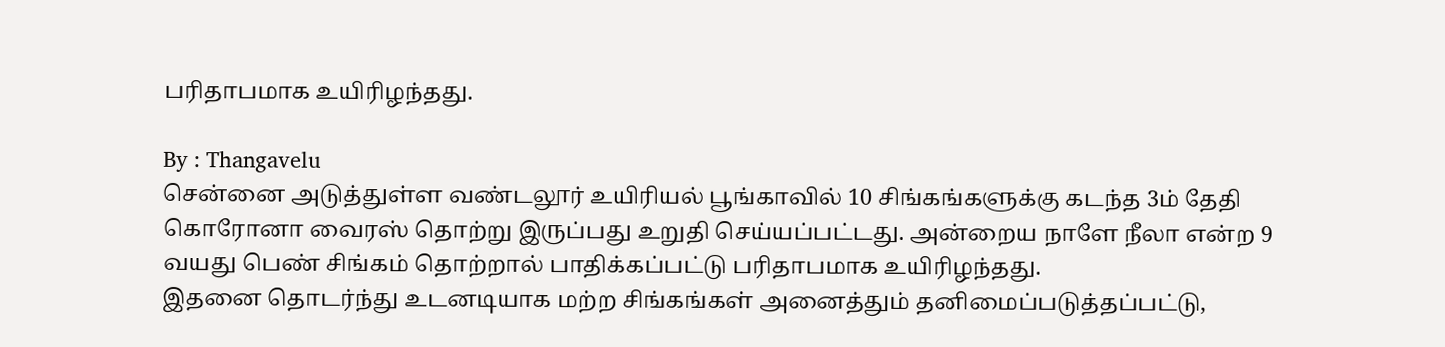பரிதாபமாக உயிரிழந்தது.

By : Thangavelu
சென்னை அடுத்துள்ள வண்டலூர் உயிரியல் பூங்காவில் 10 சிங்கங்களுக்கு கடந்த 3ம் தேதி கொரோனா வைரஸ் தொற்று இருப்பது உறுதி செய்யப்பட்டது. அன்றைய நாளே நீலா என்ற 9 வயது பெண் சிங்கம் தொற்றால் பாதிக்கப்பட்டு பரிதாபமாக உயிரிழந்தது.
இதனை தொடர்ந்து உடனடியாக மற்ற சிங்கங்கள் அனைத்தும் தனிமைப்படுத்தப்பட்டு,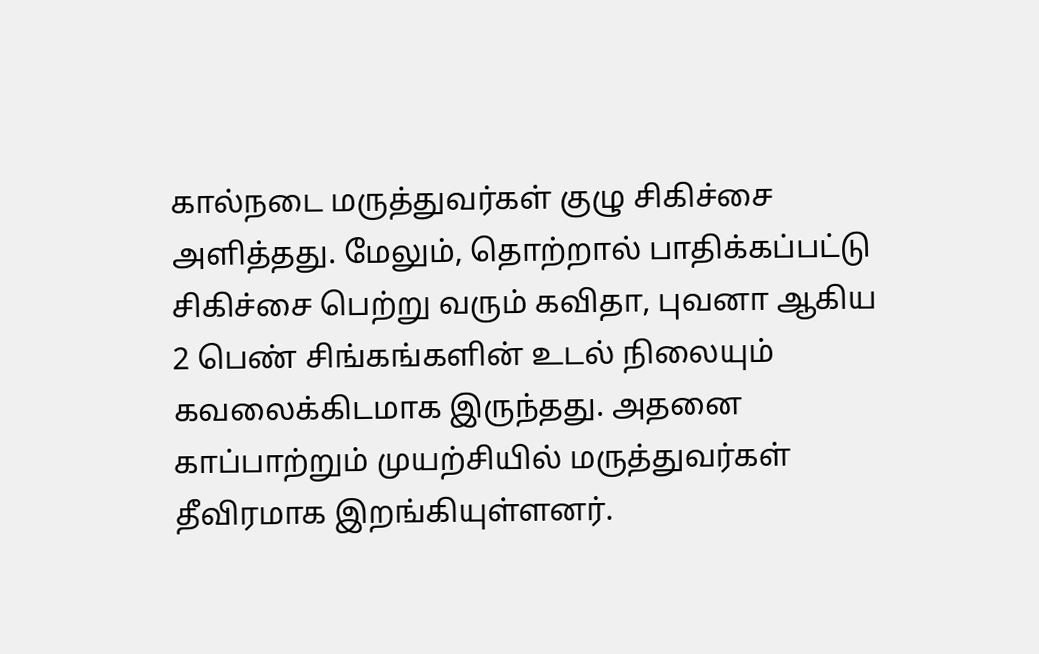கால்நடை மருத்துவர்கள் குழு சிகிச்சை அளித்தது. மேலும், தொற்றால் பாதிக்கப்பட்டு சிகிச்சை பெற்று வரும் கவிதா, புவனா ஆகிய 2 பெண் சிங்கங்களின் உடல் நிலையும் கவலைக்கிடமாக இருந்தது. அதனை காப்பாற்றும் முயற்சியில் மருத்துவர்கள் தீவிரமாக இறங்கியுள்ளனர்.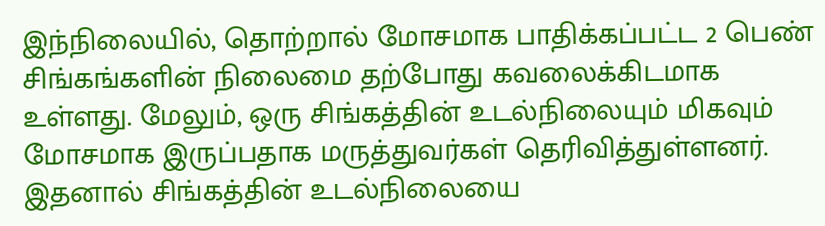இந்நிலையில், தொற்றால் மோசமாக பாதிக்கப்பட்ட 2 பெண் சிங்கங்களின் நிலைமை தற்போது கவலைக்கிடமாக உள்ளது. மேலும், ஒரு சிங்கத்தின் உடல்நிலையும் மிகவும் மோசமாக இருப்பதாக மருத்துவர்கள் தெரிவித்துள்ளனர். இதனால் சிங்கத்தின் உடல்நிலையை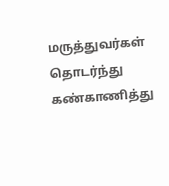மருத்துவர்கள் தொடர்ந்து கண்காணித்து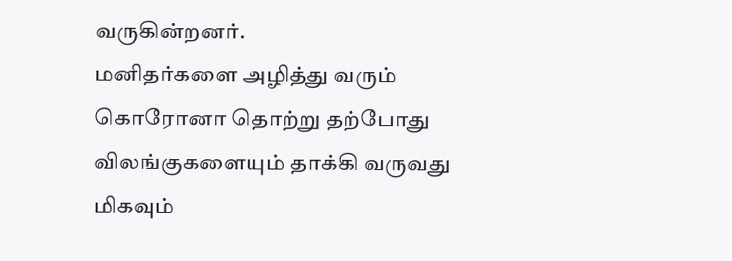வருகின்றனர்.
மனிதர்களை அழித்து வரும் கொரோனா தொற்று தற்போது விலங்குகளையும் தாக்கி வருவது மிகவும்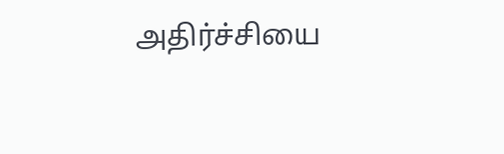அதிர்ச்சியை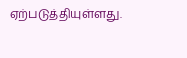ஏற்படுத்தியுள்ளது.